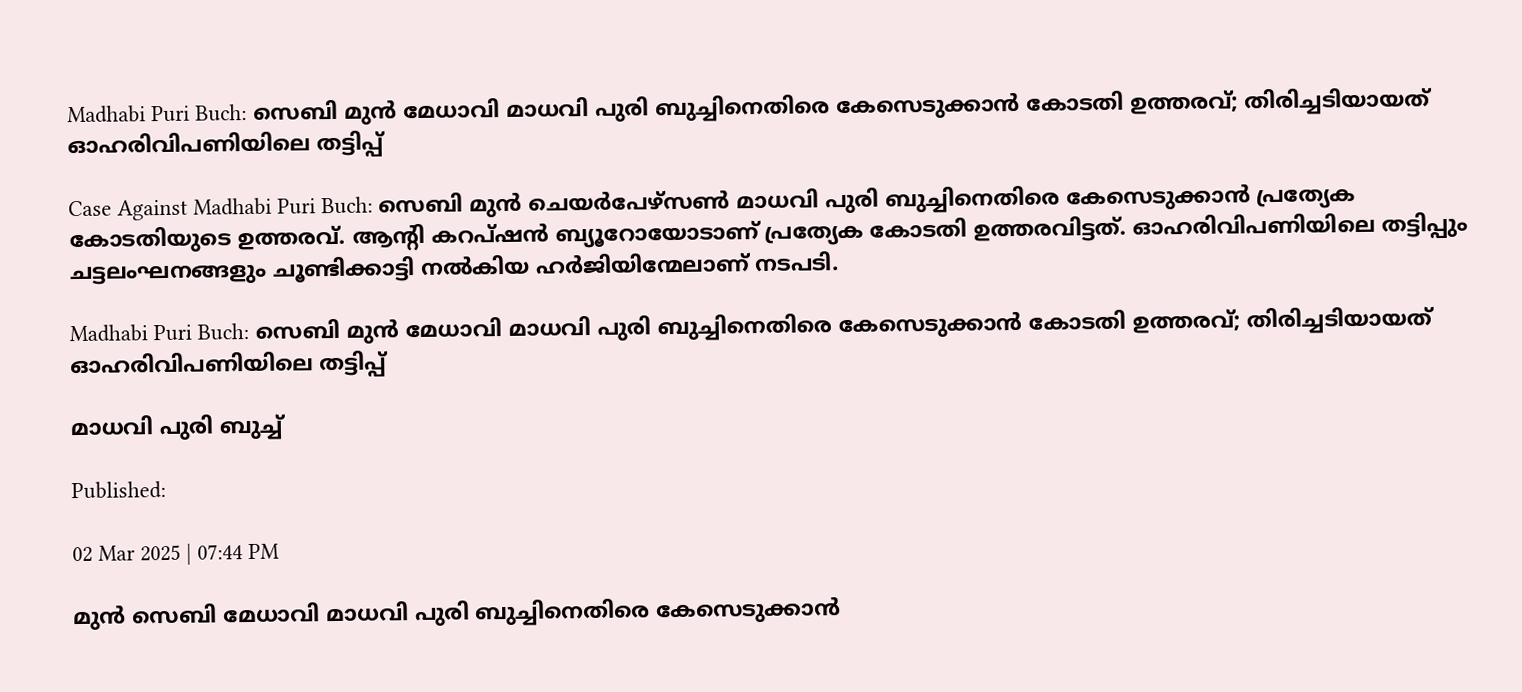Madhabi Puri Buch: സെബി മുൻ മേധാവി മാധവി പുരി ബുച്ചിനെതിരെ കേസെടുക്കാൻ കോടതി ഉത്തരവ്; തിരിച്ചടിയായത് ഓഹരിവിപണിയിലെ തട്ടിപ്പ്

Case Against Madhabi Puri Buch: സെബി മുൻ ചെയർപേഴ്സൺ മാധവി പുരി ബുച്ചിനെതിരെ കേസെടുക്കാൻ പ്രത്യേക കോടതിയുടെ ഉത്തരവ്. ആന്റി കറപ്ഷൻ ബ്യൂറോയോടാണ് പ്രത്യേക കോടതി ഉത്തരവിട്ടത്. ഓഹരിവിപണിയിലെ തട്ടിപ്പും ചട്ടലംഘനങ്ങളും ചൂണ്ടിക്കാട്ടി നൽകിയ ഹർജിയിന്മേലാണ് നടപടി.

Madhabi Puri Buch: സെബി മുൻ മേധാവി മാധവി പുരി ബുച്ചിനെതിരെ കേസെടുക്കാൻ കോടതി ഉത്തരവ്; തിരിച്ചടിയായത് ഓഹരിവിപണിയിലെ തട്ടിപ്പ്

മാധവി പുരി ബുച്ച്

Published:

02 Mar 2025 | 07:44 PM

മുൻ സെബി മേധാവി മാധവി പുരി ബുച്ചിനെതിരെ കേസെടുക്കാൻ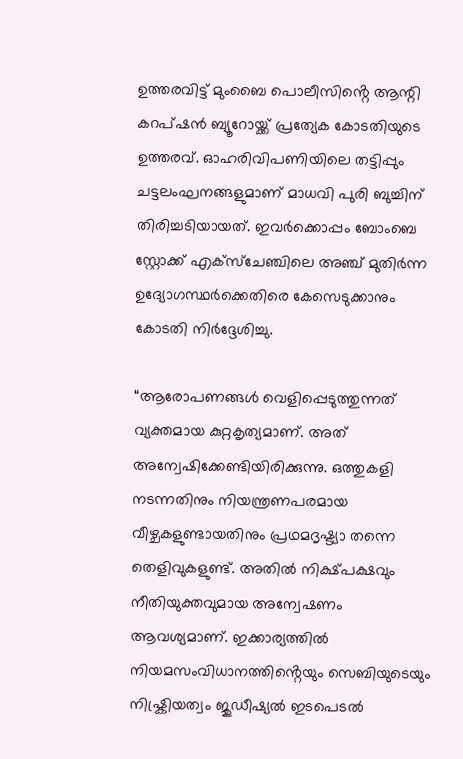ഉത്തരവിട്ട് മുംബൈ പൊലീസിൻ്റെ ആന്റി കറപ്ഷൻ ബ്യൂറോയ്ക്ക് പ്രത്യേക കോടതിയുടെ ഉത്തരവ്. ഓഹരിവിപണിയിലെ തട്ടിപ്പും ചട്ടലംഘനങ്ങളുമാണ് മാധവി പുരി ബുച്ചിന് തിരിച്ചടിയായത്. ഇവർക്കൊപ്പം ബോംബെ സ്റ്റോക്ക് എക്സ്ചേഞ്ചിലെ അഞ്ച് മുതിർന്ന ഉദ്യോഗസ്ഥർക്കെതിരെ കേസെടുക്കാനും കോടതി നിർദ്ദേശിച്ചു.

“ആരോപണങ്ങൾ വെളിപ്പെടുത്തുന്നത് വ്യക്തമായ കുറ്റകൃത്യമാണ്. അത് അന്വേഷിക്കേണ്ടിയിരിക്കുന്നു. ഒത്തുകളി നടന്നതിനും നിയന്ത്രണപരമായ വീഴ്ചകളുണ്ടായതിനും പ്രഥമദൃഷ്ട്യാ തന്നെ തെളിവുകളുണ്ട്. അതിൽ നിക്ഷ്പക്ഷവും നീതിയുക്തവുമായ അന്വേഷണം ആവശ്യമാണ്. ഇക്കാര്യത്തിൽ നിയമസംവിധാനത്തിൻ്റെയും സെബിയുടെയും നിഷ്ക്രിയത്വം ജുഡീഷ്യൽ ഇടപെടൽ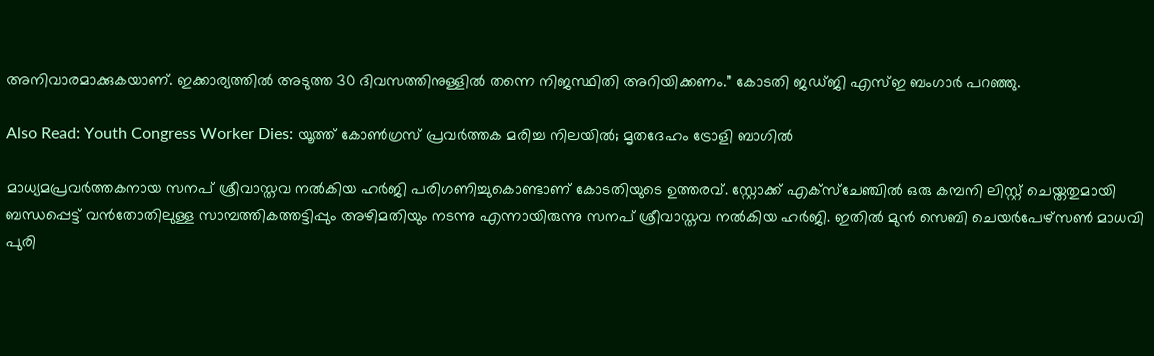അനിവാരമാക്കുകയാണ്. ഇക്കാര്യത്തിൽ അടുത്ത 30 ദിവസത്തിനുള്ളിൽ തന്നെ നിജസ്ഥിതി അറിയിക്കണം.” കോടതി ജഡ്ജി എസ്ഇ ബംഗാർ പറഞ്ഞു.

Also Read: Youth Congress Worker Dies: യൂത്ത് കോൺഗ്രസ് പ്രവർത്തക മരിച്ച നിലയിൽ; മൃതദേഹം ട്രോളി ബാഗിൽ

മാധ്യമപ്രവർത്തകനായ സനപ് ശ്രീവാസ്തവ നൽകിയ ഹർജി പരിഗണിച്ചുകൊണ്ടാണ് കോടതിയുടെ ഉത്തരവ്. സ്റ്റോക്ക് എക്സ്ചേഞ്ചിൽ ഒരു കമ്പനി ലിസ്റ്റ് ചെയ്തതുമായി ബന്ധപ്പെട്ട് വൻതോതിലുള്ള സാമ്പത്തികത്തട്ടിപ്പും അഴിമതിയും നടന്നു എന്നായിരുന്നു സനപ് ശ്രീവാസ്തവ നൽകിയ ഹർജി. ഇതിൽ മുൻ സെബി ചെയർപേഴ്സൺ മാധവി പുരി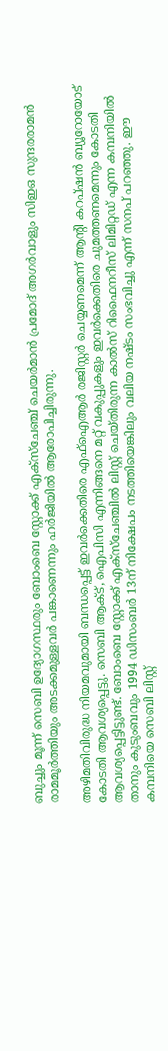ബുച്ചും മൂന്ന് സെബി ഉദ്യോഗസ്ഥരും ബോംബെ സ്റ്റോക്ക് എക്സ്ചേഞ്ച് ചെയർമാൻ പ്രമോദ് അഗർവാളും സിഇഒ സുന്ദരരാമൻ രാമമൂർത്തിയും അടക്കമുള്ളവർ പങ്കാണെന്നും ഹർജിയിൽ ആരോപിച്ചിരുന്നു.

അഴിമതിവിരുദ്ധ നിയമവുമായി ബന്ധപ്പെട്ട് ഇവർക്കെതിരെ എഫ്ഐആർ രജിസ്റ്റർ ചെയ്യണമെന്ന് ആൻ്റി കറപ്ഷൻ ബ്യൂറോയോട് കോടതി ആവശ്യപ്പെട്ടു. സെബി ആക്ട്, ഐപിസി എന്നിങ്ങനെ മറ്റ് വകുപ്പുകളും ഇവർക്കെതിരെ ചുമത്തണമെന്നും കോടതി ആവശ്യപ്പെട്ടിട്ടുണ്ട്. ബോംബെ സ്റ്റോക്ക് എക്സ്ചേഞ്ചിൽ ലിസ്റ്റ് ചെയ്തിരുന്ന കാൽസ് റിഫൈനറീസ് ലിമിറ്റഡ് എന്ന കമ്പനിയിൽ താനും കുടുംബവും 1994 ഡിസംബർ 13ന് നിക്ഷേപം നടത്തിയെങ്കിലും വലിയ നഷ്ടം സംഭവിച്ചു എന്ന് സനപ് പറഞ്ഞു. ഈ കമ്പനിയെ സെബി ലിസ്റ്റ്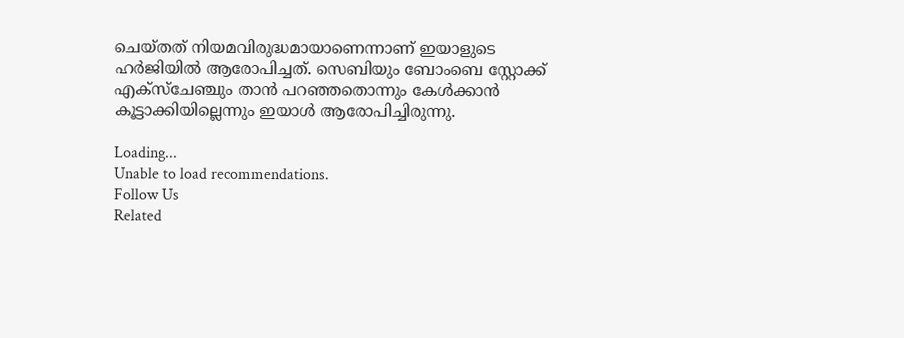ചെയ്തത് നിയമവിരുദ്ധമായാണെന്നാണ് ഇയാളുടെ ഹർജിയിൽ ആരോപിച്ചത്. സെബിയും ബോംബെ സ്റ്റോക്ക് എക്സ്ചേഞ്ചും താൻ പറഞ്ഞതൊന്നും കേൾക്കാൻ കൂട്ടാക്കിയില്ലെന്നും ഇയാൾ ആരോപിച്ചിരുന്നു.

Loading...
Unable to load recommendations.
Follow Us
Related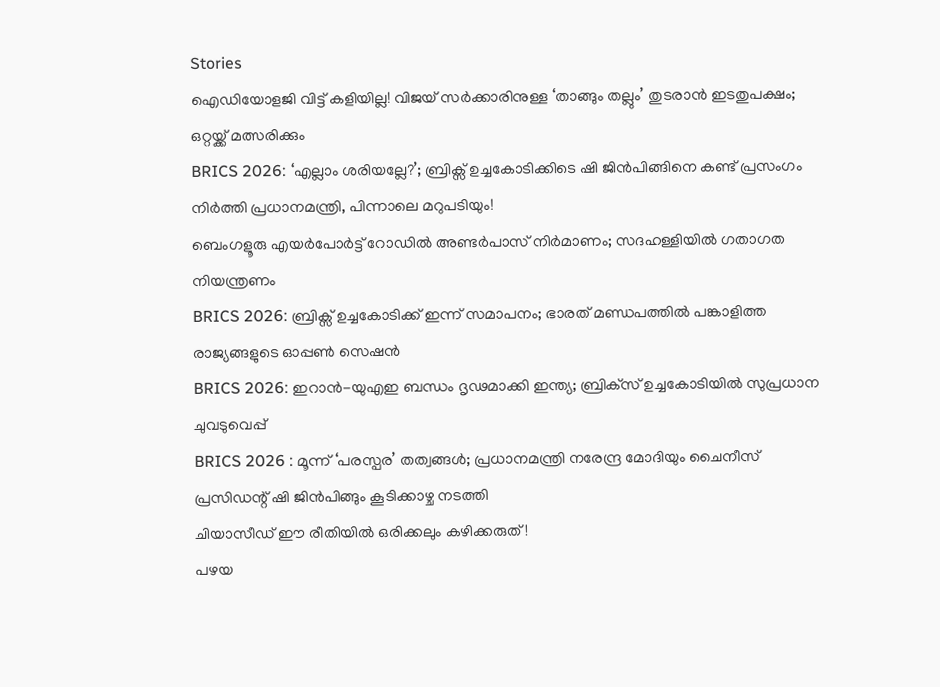Stories
ഐഡിയോളജി വിട്ട് കളിയില്ല! വിജയ് സർക്കാരിനുള്ള ‘താങ്ങും തല്ലും’ തുടരാൻ ഇടതുപക്ഷം; ഒറ്റയ്ക്ക് മത്സരിക്കും
BRICS 2026: ‘എല്ലാം ശരിയല്ലേ?’; ബ്രിക്സ് ഉച്ചകോടിക്കിടെ ഷി ജിൻപിങ്ങിനെ കണ്ട് പ്രസംഗം നിർത്തി പ്രധാനമന്ത്രി, പിന്നാലെ മറുപടിയും!
ബെംഗളൂരു എയര്‍പോര്‍ട്ട് റോഡില്‍ അണ്ടര്‍പാസ് നിര്‍മാണം; സദഹള്ളിയില്‍ ഗതാഗത നിയന്ത്രണം
BRICS 2026: ബ്രിക്സ് ഉച്ചകോടിക്ക് ഇന്ന് സമാപനം; ഭാരത് മണ്ഡപത്തിൽ പങ്കാളിത്ത രാജ്യങ്ങളുടെ ഓപ്പൺ സെഷൻ
BRICS 2026: ഇറാന്‍-യുഎഇ ബന്ധം ദൃഢമാക്കി ഇന്ത്യ; ബ്രിക്‌സ് ഉച്ചകോടിയില്‍ സുപ്രധാന ചുവടുവെപ്പ്‌
BRICS 2026 : മൂന്ന് ‘പരസ്പര’ തത്വങ്ങൾ; പ്രധാനമന്ത്രി നരേന്ദ്ര മോദിയും ചൈനീസ് പ്രസിഡന്റ് ഷി ജിൻപിങ്ങും കൂടിക്കാഴ്ച നടത്തി
ചിയാസീഡ് ഈ രീതിയിൽ ഒരിക്കലും കഴിക്കരുത്!
പഴയ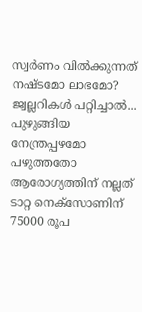സ്വര്‍ണം വില്‍ക്കുന്നത് നഷ്ടമോ ലാഭമോ? ജ്വല്ലറികള്‍ പറ്റിച്ചാല്‍...
പുഴുങ്ങിയ നേന്ത്രപ്പഴമോ പഴുത്തതോ ആരോഗ്യത്തിന് നല്ലത്
ടാറ്റ നെക്സോണിന് 75000 രൂപ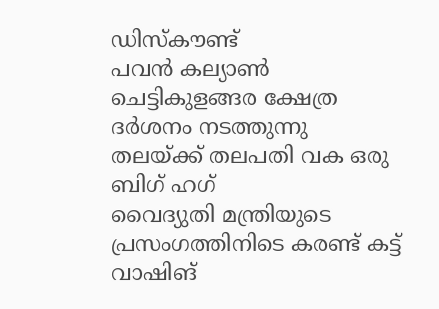ഡിസ്കൗണ്ട്
പവൻ കല്യാൺ ചെട്ടികുളങ്ങര ക്ഷേത്ര ദർശനം നടത്തുന്നു
തലയ്ക്ക് തലപതി വക ഒരു ബിഗ് ഹഗ്
വൈദ്യുതി മന്ത്രിയുടെ പ്രസംഗത്തിനിടെ കരണ്ട് കട്ട്
വാഷിങ്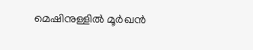മെഷിനുള്ളിൽ മൂർഖൻ